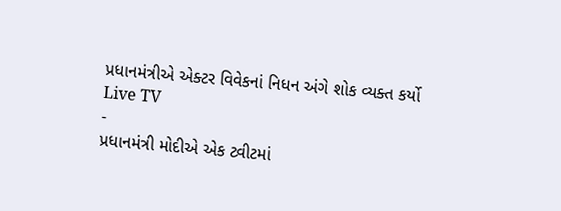પ્રધાનમંત્રીએ એક્ટર વિવેકનાં નિધન અંગે શોક વ્યક્ત કર્યો
Live TV
-
પ્રધાનમંત્રી મોદીએ એક ટ્વીટમાં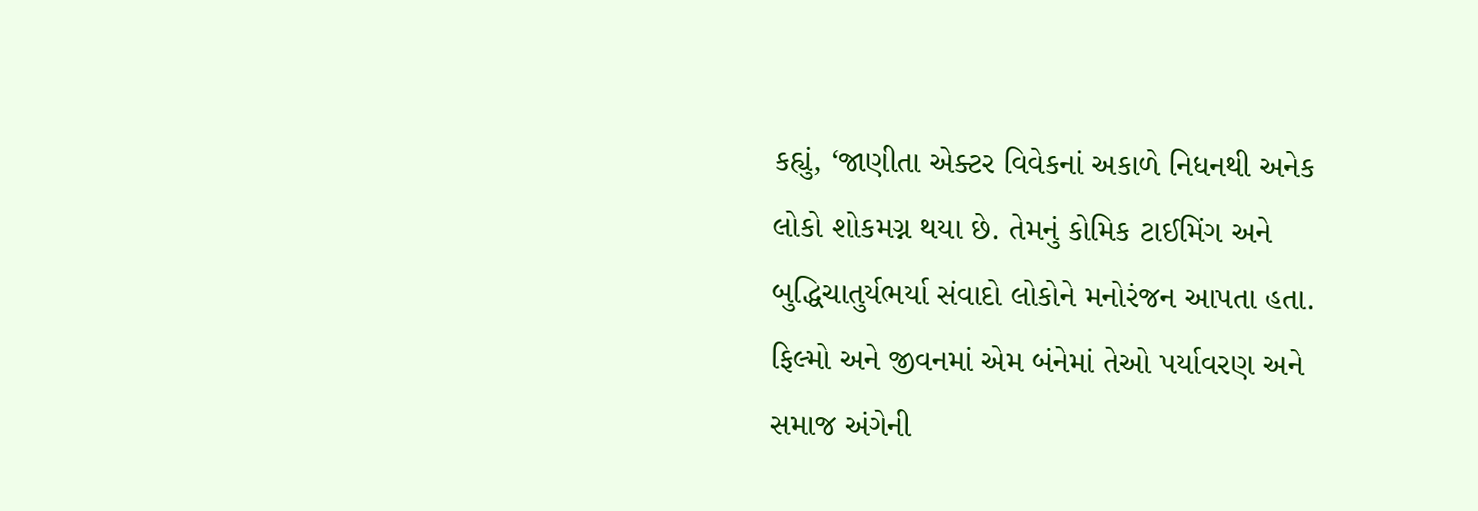કહ્યું, ‘જાણીતા એક્ટર વિવેકનાં અકાળે નિધનથી અનેક લોકો શોકમગ્ન થયા છે. તેમનું કોમિક ટાઈમિંગ અને બુદ્ધિચાતુર્યભર્યા સંવાદો લોકોને મનોરંજન આપતા હતા. ફિલ્મો અને જીવનમાં એમ બંનેમાં તેઓ પર્યાવરણ અને સમાજ અંગેની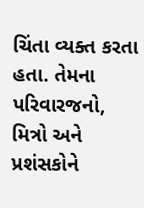ચિંતા વ્યક્ત કરતા હતા. તેમના પરિવારજનો, મિત્રો અને પ્રશંસકોને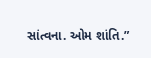સાંત્વના. ઓમ શાંતિ.”